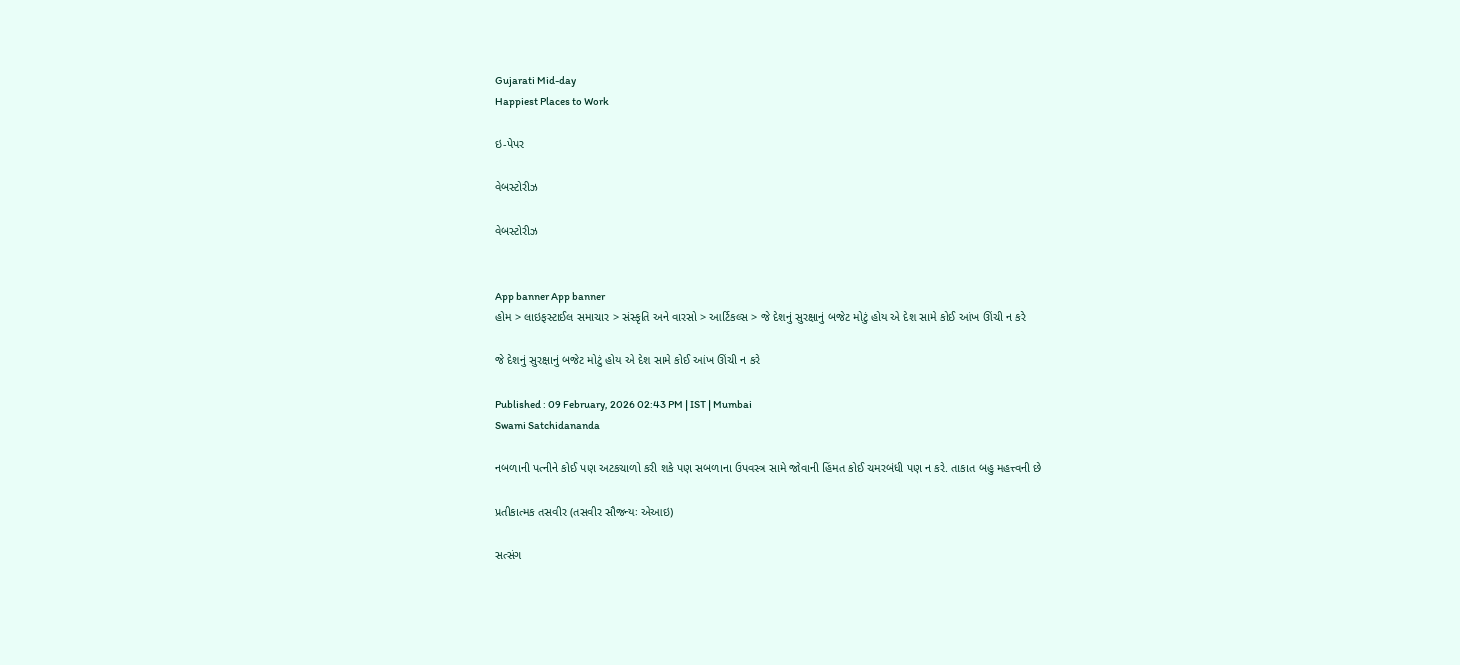Gujarati Mid-day
Happiest Places to Work

ઇ-પેપર

વેબસ્ટોરીઝ

વેબસ્ટોરીઝ


App banner App banner
હોમ > લાઇફસ્ટાઈલ સમાચાર > સંસ્કૃતિ અને વારસો > આર્ટિકલ્સ > જે દેશનું સુરક્ષાનું બજેટ મોટું હોય એ દેશ સામે કોઈ આંખ ઊંચી ન કરે

જે દેશનું સુરક્ષાનું બજેટ મોટું હોય એ દેશ સામે કોઈ આંખ ઊંચી ન કરે

Published : 09 February, 2026 02:43 PM | IST | Mumbai
Swami Satchidananda

નબળાની પત્નીને કોઈ પણ અટકચાળો કરી શકે પણ સબળાના ઉપવસ્ત્ર સામે જોવાની હિંમત કોઈ ચમરબંધી પણ ન કરે. તાકાત બહુ મહત્ત્વની છે

પ્રતીકાત્મક તસવીર (તસવીર સૌજન્યઃ એઆઇ)

સત્સંગ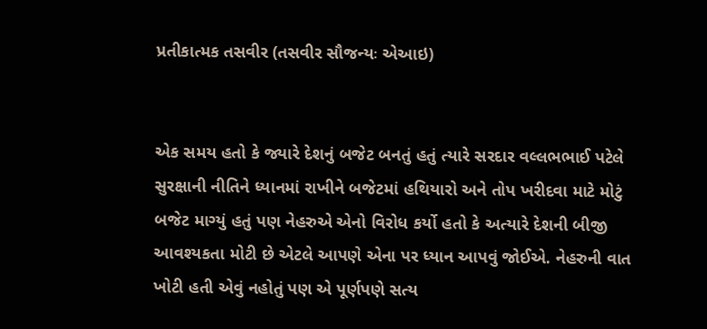પ્રતીકાત્મક તસવીર (તસવીર સૌજન્યઃ એઆઇ)


એક સમય હતો કે જ્યારે દેશનું બજેટ બનતું હતું ત્યારે સરદાર વલ્લભભાઈ પટેલે સુરક્ષાની નીતિને ધ્યાનમાં રાખીને બજેટમાં હથિયારો અને તોપ ખરીદવા માટે મોટું બજેટ માગ્યું હતું પણ નેહરુએ એનો વિરોધ કર્યો હતો કે અત્યારે દેશની બીજી આવશ્યકતા મોટી છે એટલે આપણે એના પર ધ્યાન આપવું જોઈએ. નેહરુની વાત ખોટી હતી એવું નહોતું પણ એ પૂર્ણપણે સત્ય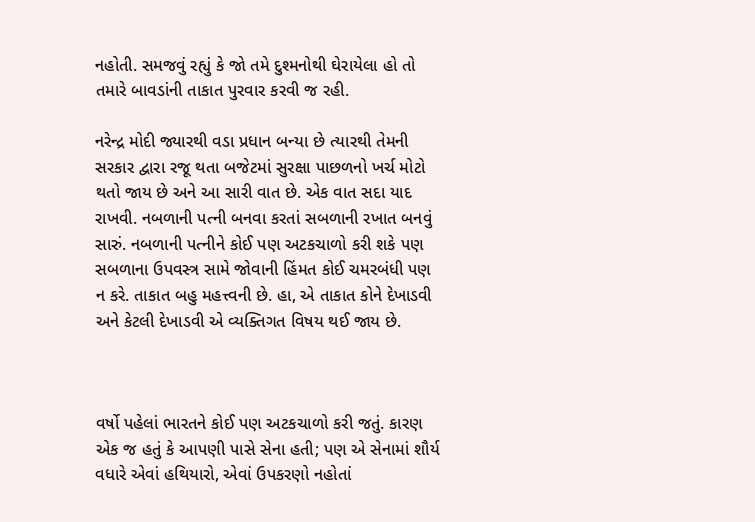નહોતી. સમજવું રહ્યું કે જો તમે દુશ્મનોથી ઘેરાયેલા હો તો તમારે બાવડાંની તાકાત પુરવાર કરવી જ રહી.

નરેન્દ્ર મોદી જ્યારથી વડા પ્રધાન બન્યા છે ત્યારથી તેમની સરકાર દ્વારા રજૂ થતા બજેટમાં સુરક્ષા પાછળનો ખર્ચ મોટો થતો જાય છે અને આ સારી વાત છે. એક વાત સદા યાદ રાખવી. નબળાની પત્ની બનવા કરતાં સબળાની રખાત બનવું સારું. નબળાની પત્નીને કોઈ પણ અટકચાળો કરી શકે પણ સબળાના ઉપવસ્ત્ર સામે જોવાની હિંમત કોઈ ચમરબંધી પણ ન કરે. તાકાત બહુ મહત્ત્વની છે. હા, એ તાકાત કોને દેખાડવી અને કેટલી દેખાડવી એ વ્યક્તિગત વિષય થઈ જાય છે.



વર્ષો પહેલાં ભારતને કોઈ પણ અટકચાળો કરી જતું. કારણ એક જ હતું કે આપણી પાસે સેના હતી; પણ એ સેનામાં શૌર્ય વધારે એવાં હથિયારો, એવાં ઉપકરણો નહોતાં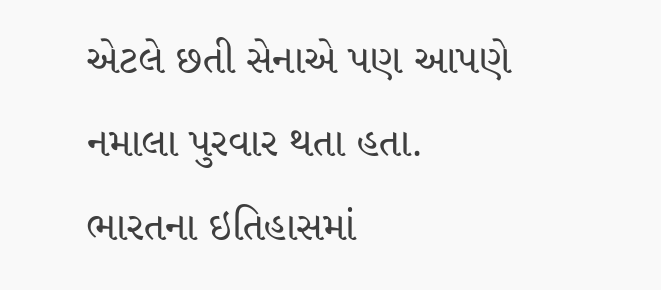એટલે છતી સેનાએ પણ આપણે નમાલા પુરવાર થતા હતા. ભારતના ઇતિહાસમાં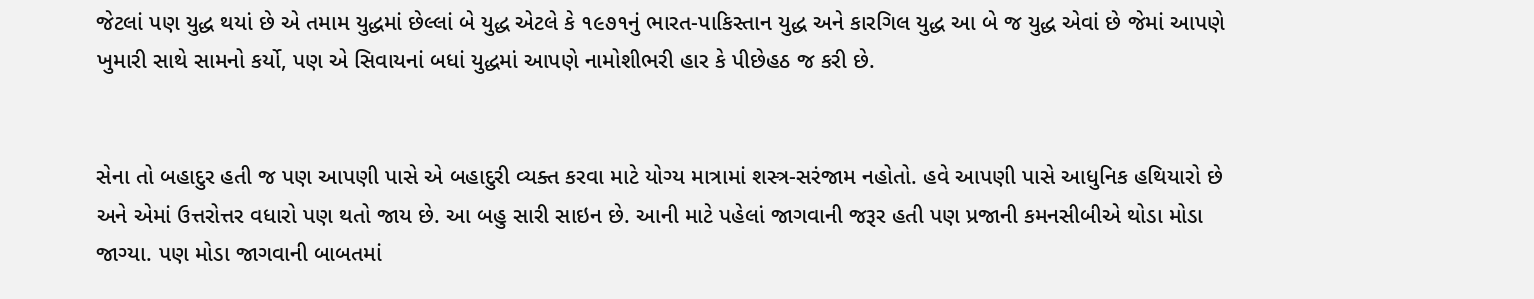જેટલાં પણ યુદ્ધ થયાં છે એ તમામ યુદ્ધમાં છેલ્લાં બે યુદ્ધ એટલે કે ૧૯૭૧નું ભારત-પાકિસ્તાન યુદ્ધ અને કારગિલ યુદ્ધ આ બે જ યુદ્ધ એવાં છે જેમાં આપણે ખુમારી સાથે સામનો કર્યો, પણ એ સિવાયનાં બધાં યુદ્ધમાં આપણે નામોશીભરી હાર કે પીછેહઠ જ કરી છે.


સેના તો બહાદુર હતી જ પણ આપણી પાસે એ બહાદુરી વ્યક્ત કરવા માટે યોગ્ય માત્રામાં શસ્ત્ર-સરંજામ નહોતો. હવે આપણી પાસે આધુનિક હથિયારો છે અને એમાં ઉત્તરોત્તર વધારો પણ થતો જાય છે. આ બહુ સારી સાઇન છે. આની માટે પહેલાં જાગવાની જરૂર હતી પણ પ્રજાની કમનસીબીએ થોડા મોડા જાગ્યા. પણ મોડા જાગવાની બાબતમાં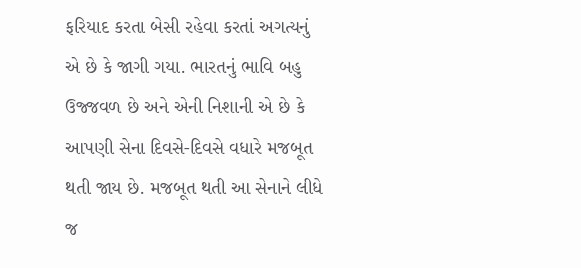ફરિયાદ કરતા બેસી રહેવા કરતાં અગત્યનું એ છે કે જાગી ગયા. ભારતનું ભાવિ બહુ ઉજ્જવળ છે અને એની નિશાની એ છે કે આપણી સેના દિવસે-દિવસે વધારે મજબૂત થતી જાય છે. મજબૂત થતી આ સેનાને લીધે જ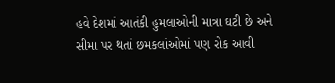હવે દેશમાં આતંકી હુમલાઓની માત્રા ઘટી છે અને સીમા પર થતાં છમકલાંઓમાં પણ રોક આવી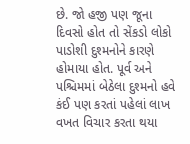છે. જો હજી પણ જૂના દિવસો હોત તો સેંકડો લોકો પાડોશી દુશ્મનોને કારણે હોમાયા હોત. પૂર્વ અને પશ્ચિમમાં બેઠેલા દુશ્મનો હવે કંઈ પણ કરતાં પહેલાં લાખ વખત વિચાર કરતા થયા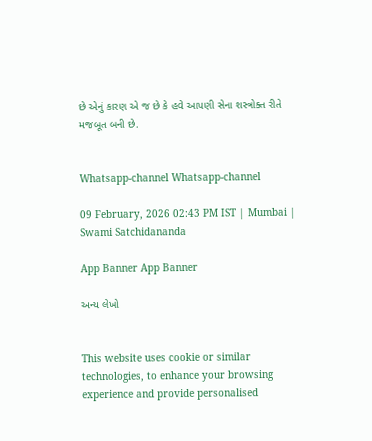છે એનું કારણ એ જ છે કે હવે આપણી સેના શસ્ત્રોક્ત રીતે મજબૂત બની છે.


Whatsapp-channel Whatsapp-channel

09 February, 2026 02:43 PM IST | Mumbai | Swami Satchidananda

App Banner App Banner

અન્ય લેખો


This website uses cookie or similar technologies, to enhance your browsing experience and provide personalised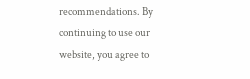recommendations. By continuing to use our website, you agree to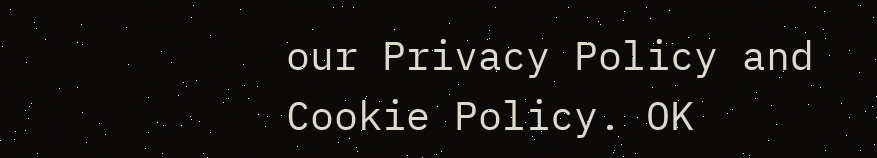our Privacy Policy and Cookie Policy. OK